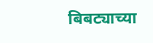बिबट्याच्या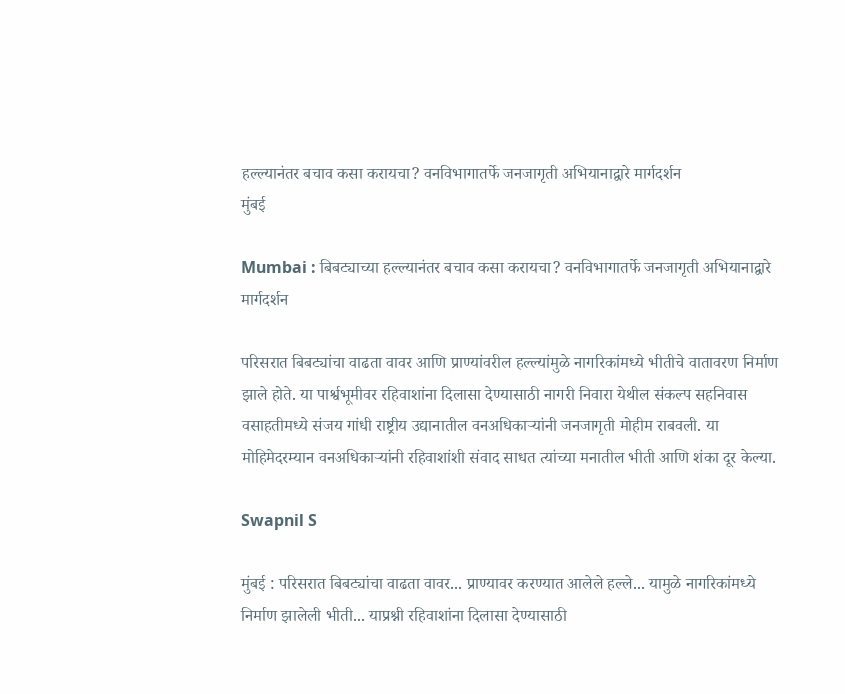हल्ल्यानंतर बचाव कसा करायचा? वनविभागातर्फे जनजागृती अभियानाद्वारे मार्गदर्शन
मुंबई

Mumbai : बिबट्याच्या हल्ल्यानंतर बचाव कसा करायचा? वनविभागातर्फे जनजागृती अभियानाद्वारे मार्गदर्शन

परिसरात बिबट्यांचा वाढता वावर आणि प्राण्यांवरील हल्ल्यांमुळे नागरिकांमध्ये भीतीचे वातावरण निर्माण झाले होते. या पार्श्वभूमीवर रहिवाशांना दिलासा देण्यासाठी नागरी निवारा येथील संकल्प सहनिवास वसाहतीमध्ये संजय गांधी राष्ट्रीय उद्यानातील वनअधिकाऱ्यांनी जनजागृती मोहीम राबवली. या मोहिमेदरम्यान वनअधिकाऱ्यांनी रहिवाशांशी संवाद साधत त्यांच्या मनातील भीती आणि शंका दूर केल्या.

Swapnil S

मुंबई : परिसरात बिबट्यांचा वाढता वावर... प्राण्यावर करण्यात आलेले हल्ले... यामुळे नागरिकांमध्ये निर्माण झालेली भीती... याप्रश्नी रहिवाशांना दिलासा देण्यासाठी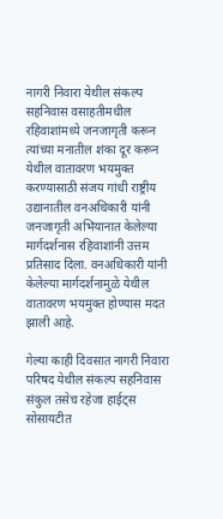नागरी निवारा येथील संकल्प सहनिवास वसाहतीमधील रहिवाशांमध्ये जनजागृती करून त्यांच्या मनातील शंका दूर करून येथील वातावरण भयमुक्त करण्यासाठी संजय गांधी राष्ट्रीय उद्यानातील वनअधिकारी यांनी जनजागृती अभियानात केलेल्या मार्गदर्शनास रहिवाशांनी उत्तम प्रतिसाद दिला. वनअधिकारी यांनी केलेल्या मार्गदर्शनामुळे येथील वातावरण भयमुक्त होण्यास मदत झाली आहे.

गेल्या काही दिवसात नागरी निवारा परिषद येथील संकल्प सहनिवास संकुल तसेच रहेजा हाईट्स सोसायटीत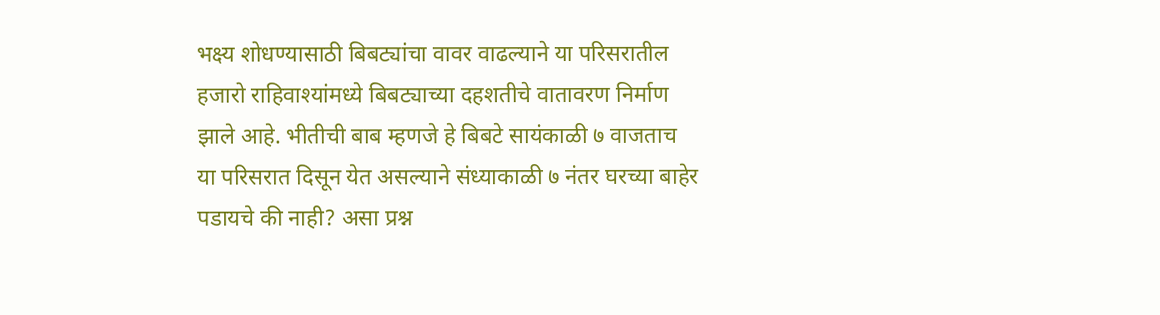भक्ष्य शोधण्यासाठी बिबट्यांचा वावर वाढल्याने या परिसरातील हजारो राहिवाश्यांमध्ये बिबट्याच्या दहशतीचे वातावरण निर्माण झाले आहे. भीतीची बाब म्हणजे हे बिबटे सायंकाळी ७ वाजताच या परिसरात दिसून येत असल्याने संध्याकाळी ७ नंतर घरच्या बाहेर पडायचे की नाही? असा प्रश्न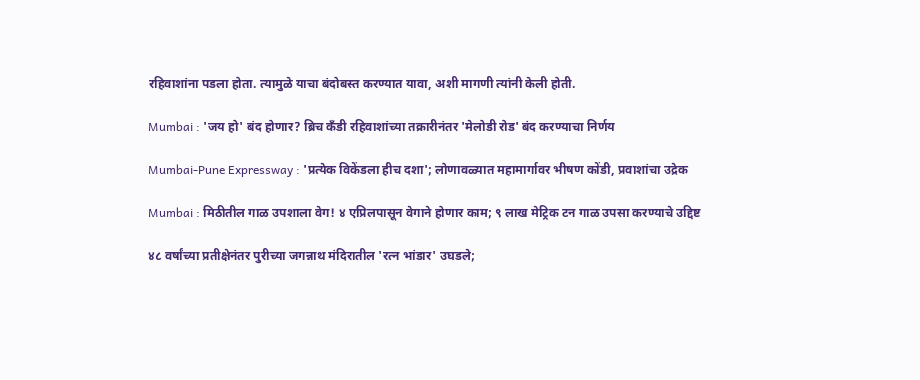रहिवाशांना पडला होता. त्यामुळे याचा बंदोबस्त करण्यात यावा, अशी मागणी त्यांनी केली होती.

Mumbai : 'जय हो' बंद होणार? ब्रिच कँडी रहिवाशांच्या तक्रारीनंतर 'मेलोडी रोड' बंद करण्याचा निर्णय

Mumbai-Pune Expressway : 'प्रत्येक विकेंडला हीच दशा'; लोणावळ्यात महामार्गावर भीषण कोंडी, प्रवाशांचा उद्रेक

Mumbai : मिठीतील गाळ उपशाला वेग! ४ एप्रिलपासून वेगाने होणार काम; ९ लाख मेट्रिक टन गाळ उपसा करण्याचे उद्दिष्ट

४८ वर्षांच्या प्रतीक्षेनंतर पुरीच्या जगन्नाथ मंदिरातील 'रत्न भांडार' उघडले;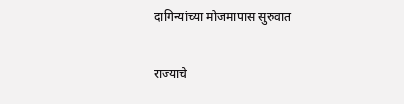दागिन्यांच्या मोजमापास सुरुवात

राज्याचे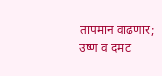तापमान वाढणार; उष्ण व दमट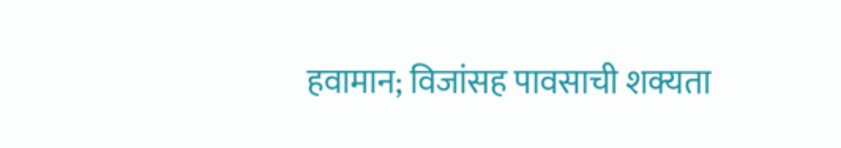हवामान; विजांसह पावसाची शक्यता